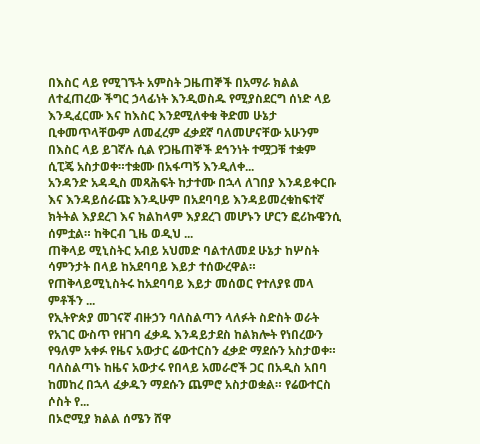በእስር ላይ የሚገኙት አምስት ጋዜጠኞች በአማራ ክልል ለተፈጠረው ችግር ኃላፊነት እንዲወስዱ የሚያስደርግ ሰነድ ላይ እንዲፈርሙ እና ከእስር እንደሚለቀቁ ቅድመ ሁኔታ ቢቀመጥላቸውም ለመፈረም ፈቃደኛ ባለመሆናቸው አሁንም በእስር ላይ ይገኛሉ ሲል የጋዜጠኞች ደኅንነት ተሟጋቹ ተቋም ሲፒጄ አስታወቀ።ተቋሙ በአፋጣኝ እንዲለቀ...
አንዳንድ አዳዲስ መጻሕፍት ከታተሙ በኋላ ለገበያ እንዳይቀርቡ እና እንዳይሰራጩ እንዲሁም በአደባባይ እንዳይመረቁከፍተኛ ክትትል እያደረገ እና ክልከላም እያደረገ መሆኑን ሆርን ፎሪኩዌንሲ ሰምቷል። ከቅርብ ጊዜ ወዲህ ...
ጠቅላይ ሚኒስትር አብይ አህመድ ባልተለመደ ሁኔታ ከሦስት ሳምንታት በላይ ከአደባባይ እይታ ተሰውረዋል። የጠቅላይሚኒስትሩ ከአደባባይ እይታ መሰወር የተለያዩ መላ ምቶችን ...
የኢትዮጵያ መገናኛ ብዙኃን ባለስልጣን ላለፉት ስድስት ወራት የአገር ውስጥ የዘገባ ፈቃዱ እንዳይታደስ ከልክሎት የነበረውን የዓለም አቀፉ የዜና አውታር ሬውተርስን ፈቃድ ማደሱን አስታወቀ። ባለስልጣኑ ከዜና አውታሩ የበላይ አመራሮች ጋር በአዲስ አበባ ከመከረ በኋላ ፈቃዱን ማደሱን ጨምሮ አስታወቋል። የሬውተርስ ሶስት የ...
በኦሮሚያ ክልል ሰሜን ሸዋ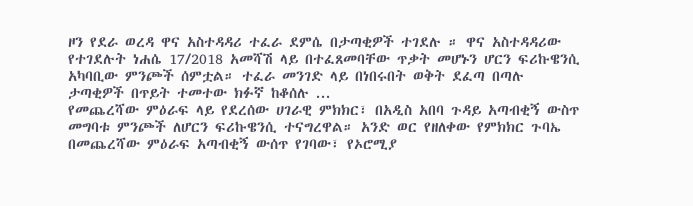ዞን የደራ ወረዳ ዋና አስተዳዳሪ ተፈራ ደምሴ በታጣቂዎች ተገደሉ ። ዋና አስተዳዳሪው የተገደሉት ነሐሴ 17/2018 አመሻሽ ላይ በተፈጸመባቸው ጥቃት መሆኑን ሆርን ፍሪኩዌንሲ አካባቢው ምንጮች ሰምቷል። ተፈራ መንገድ ላይ በነበሩበት ወቅት ደፈጣ በጣሉ ታጣቂዎች በጥይት ተመተው ክፉኛ ከቆሰሉ ...
የመጨረሻው ምዕራፍ ላይ የደረሰው ሀገራዊ ምክክር፣ በአዲስ አበባ ጉዳይ አጣብቂኝ ውስጥ መግባቱ ምንጮች ለሆርን ፍሪኩዌንሲ ተናግረዋል። አንድ ወር የዘለቀው የምክክር ጉባኤ በመጨረሻው ምዕራፍ አጣብቂኝ ውሰጥ የገባው፣ የኦሮሚያ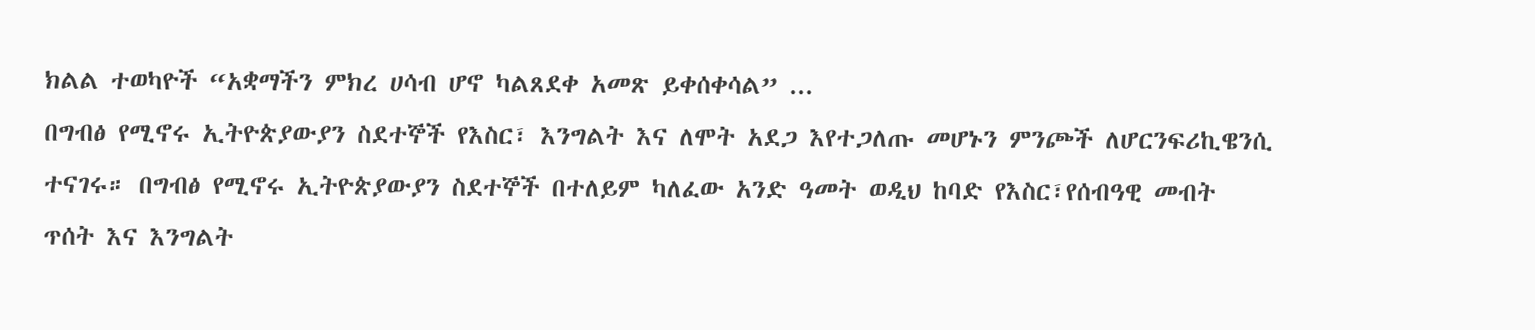ክልል ተወካዮች “አቋማችን ምክረ ሀሳብ ሆኖ ካልጸደቀ አመጽ ይቀሰቀሳል” ...
በግብፅ የሚኖሩ ኢትዮጵያውያን ስደተኞች የእስር፣ እንግልት እና ለሞት አደጋ እየተጋለጡ መሆኑን ምንጮች ለሆርንፍሪኪዌንሲ ተናገሩ። በግብፅ የሚኖሩ ኢትዮጵያውያን ስደተኞች በተለይም ካለፈው አንድ ዓመት ወዲህ ከባድ የእስር፣የሰብዓዊ መብት ጥሰት እና እንግልት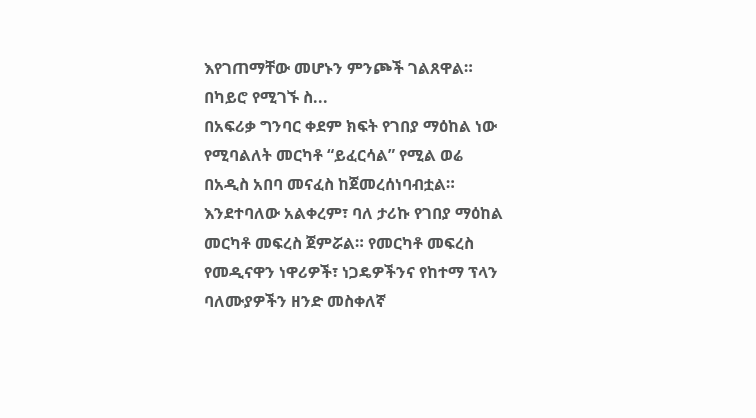እየገጠማቸው መሆኑን ምንጮች ገልጸዋል። በካይሮ የሚገኙ ስ...
በአፍሪቃ ግንባር ቀደም ክፍት የገበያ ማዕከል ነው የሚባልለት መርካቶ “ይፈርሳል” የሚል ወሬ በአዲስ አበባ መናፈስ ከጀመረሰነባብቷል። እንደተባለው አልቀረም፣ ባለ ታሪኩ የገበያ ማዕከል መርካቶ መፍረስ ጀምሯል። የመርካቶ መፍረስ የመዲናዋን ነዋሪዎች፣ ነጋዴዎችንና የከተማ ፕላን ባለሙያዎችን ዘንድ መስቀለኛ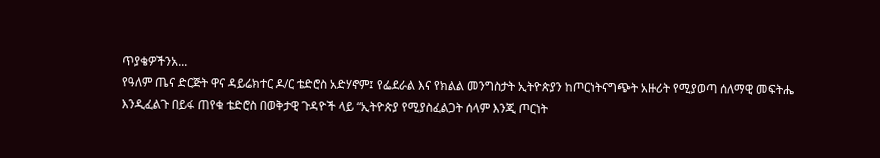ጥያቄዎችንአ...
የዓለም ጤና ድርጅት ዋና ዳይሬክተር ዶ/ር ቴድሮስ አድሃኖም፤ የፌደራል እና የክልል መንግስታት ኢትዮጵያን ከጦርነትናግጭት አዙሪት የሚያወጣ ሰለማዊ መፍትሔ እንዲፈልጉ በይፋ ጠየቁ ቴድሮስ በወቅታዊ ጉዳዮች ላይ “ኢትዮጵያ የሚያስፈልጋት ሰላም እንጂ ጦርነት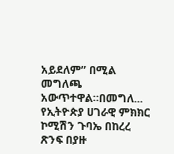አይደለም” በሚል መግለጫ አውጥተዋል።በመግለ...
የኢትዮጵያ ሀገራዊ ምክክር ኮሚሽን ጉባኤ በከረረ ጽንፍ በያዙ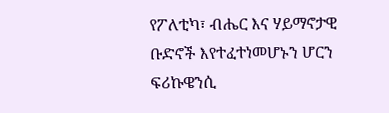የፖለቲካ፣ ብሔር እና ሃይማኖታዊ ቡድኖች እየተፈተነመሆኑን ሆርን ፍሪኩዌንሲ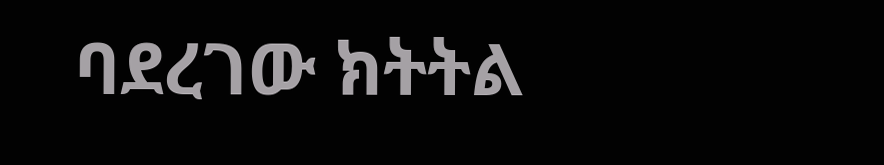ባደረገው ክትትል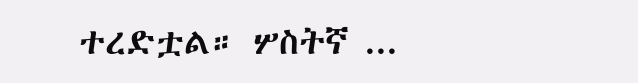ተረድቷል። ሦስትኛ ...